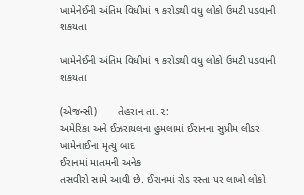ખામેનેઈની અંતિમ વિધીમાં ૧ કરોડથી વધુ લોકો ઉમટી પડવાની શકયતા

ખામેનેઈની અંતિમ વિધીમાં ૧ કરોડથી વધુ લોકો ઉમટી પડવાની શકયતા

(એજન્સી)       તેહરાન તા.૨:
અમેરિકા અને ઈઝરાયલના હુમલામાં ઈરાનના સુપ્રીમ લીડર ખામેનાઈના મૃત્યુ બાદ
ઈરાનમાં માતમની અનેક
તસવીરો સામે આવી છે. ઈરાનમાં રોડ રસ્તા પર લાખો લોકો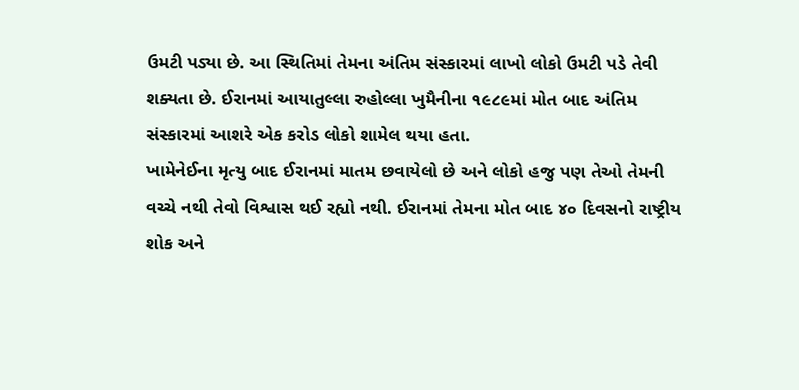ઉમટી પડ્યા છે. આ સ્થિતિમાં તેમના અંતિમ સંસ્કારમાં લાખો લોકો ઉમટી પડે તેવી શક્યતા છે. ઈરાનમાં આયાતુલ્લા રુહોલ્લા ખુમૈનીના ૧૯૮૯માં મોત બાદ અંતિમ સંસ્કારમાં આશરે એક કરોડ લોકો શામેલ થયા હતા.
ખામેનેઈના મૃત્યુ બાદ ઈરાનમાં માતમ છવાયેલો છે અને લોકો હજુ પણ તેઓ તેમની વચ્ચે નથી તેવો વિશ્વાસ થઈ રહ્યો નથી. ઈરાનમાં તેમના મોત બાદ ૪૦ દિવસનો રાષ્ટ્રીય શોક અને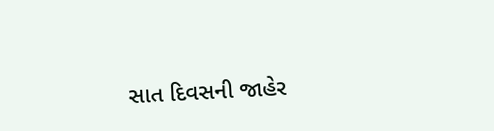સાત દિવસની જાહેર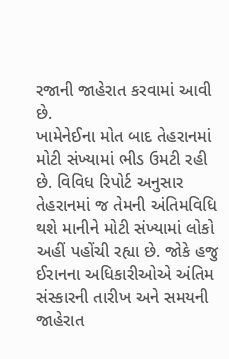રજાની જાહેરાત કરવામાં આવી છે.
ખામેનેઈના મોત બાદ તેહરાનમાં મોટી સંખ્યામાં ભીડ ઉમટી રહી છે. વિવિધ રિપોર્ટ અનુસાર તેહરાનમાં જ તેમની અંતિમવિધિ થશે માનીને મોટી સંખ્યામાં લોકો અહીં પહોંચી રહ્યા છે. જોકે હજુ ઈરાનના અધિકારીઓએ અંતિમ સંસ્કારની તારીખ અને સમયની જાહેરાત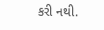કરી નથી.